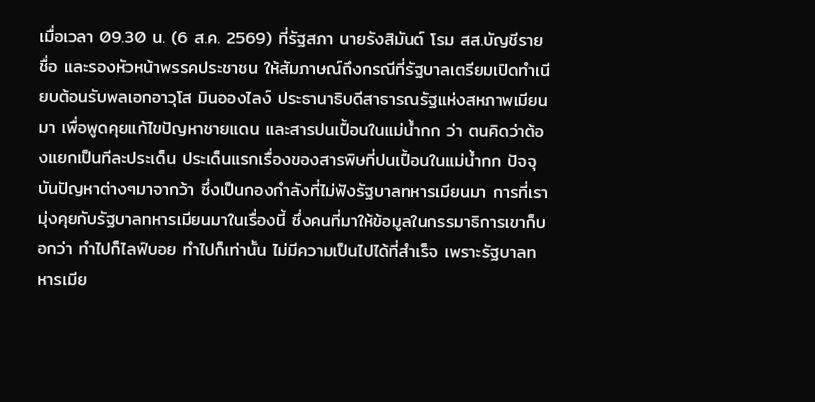เมื่อเวลา 09.30 น. (6 ส.ค. 2569) ที่รัฐสภา นายรังสิมันต์ โรม สส.บัญชีรายชื่อ และรองหัวหน้าพรรคประชาชน ให้สัมภาษณ์ถึงกรณีที่รัฐบาลเตรียมเปิดทำเนียบต้อนรับพลเอกอาวุโส มินอองไลง์ ประธานาธิบดีสาธารณรัฐแห่งสหภาพเมียนมา เพื่อพูดคุยแก้ไขปัญหาชายแดน และสารปนเปื้อนในแม่น้ำกก ว่า ตนคิดว่าต้องแยกเป็นทีละประเด็น ประเด็นแรกเรื่องของสารพิษที่ปนเปื้อนในแม่น้ำกก ปัจจุบันปัญหาต่างๆมาจากว้า ซึ่งเป็นกองกำลังที่ไม่ฟังรัฐบาลทหารเมียนมา การที่เรามุ่งคุยกับรัฐบาลทหารเมียนมาในเรื่องนี้ ซึ่งคนที่มาให้ข้อมูลในกรรมาธิการเขาก็บอกว่า ทำไปก็ไลฟ์บอย ทำไปก็เท่านั้น ไม่มีความเป็นไปได้ที่สำเร็จ เพราะรัฐบาลทหารเมีย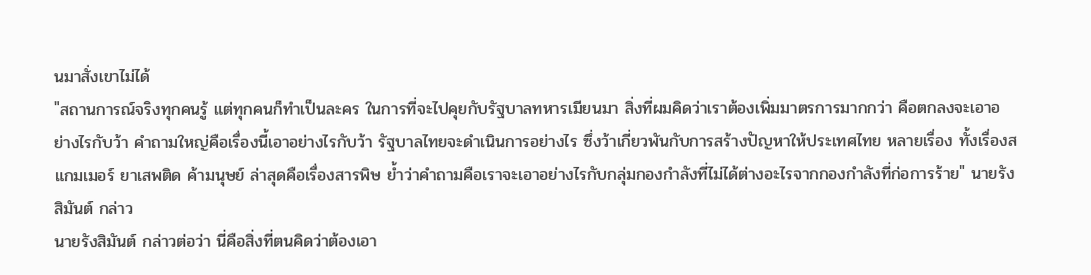นมาสั่งเขาไม่ได้
"สถานการณ์จริงทุกคนรู้ แต่ทุกคนก็ทำเป็นละคร ในการที่จะไปคุยกับรัฐบาลทหารเมียนมา สิ่งที่ผมคิดว่าเราต้องเพิ่มมาตรการมากกว่า คือตกลงจะเอาอย่างไรกับว้า คำถามใหญ่คือเรื่องนี้เอาอย่างไรกับว้า รัฐบาลไทยจะดำเนินการอย่างไร ซึ่งว้าเกี่ยวพันกับการสร้างปัญหาให้ประเทศไทย หลายเรื่อง ทั้งเรื่องสแกมเมอร์ ยาเสพติด ค้ามนุษย์ ล่าสุดคือเรื่องสารพิษ ย้ำว่าคำถามคือเราจะเอาอย่างไรกับกลุ่มกองกำลังที่ไม่ได้ต่างอะไรจากกองกำลังที่ก่อการร้าย" นายรังสิมันต์ กล่าว
นายรังสิมันต์ กล่าวต่อว่า นี่คือสิ่งที่ตนคิดว่าต้องเอา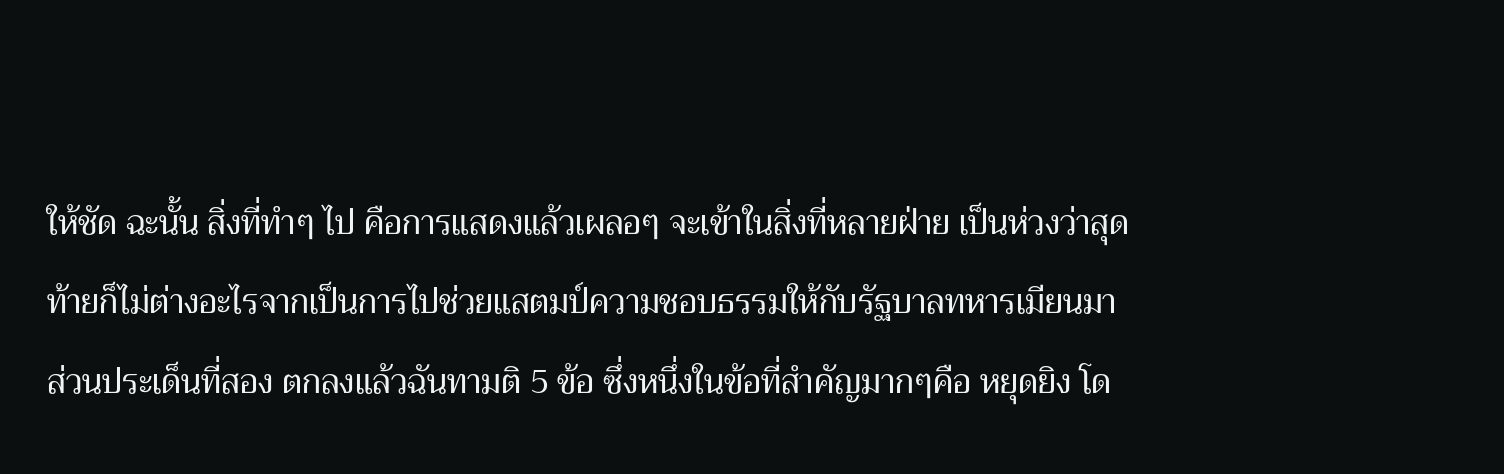ให้ชัด ฉะนั้น สิ่งที่ทำๆ ไป คือการแสดงแล้วเผลอๆ จะเข้าในสิ่งที่หลายฝ่าย เป็นห่วงว่าสุดท้ายก็ไม่ต่างอะไรจากเป็นการไปช่วยแสตมป์ความชอบธรรมให้กับรัฐบาลทหารเมียนมา ส่วนประเด็นที่สอง ตกลงแล้วฉันทามติ 5 ข้อ ซึ่งหนึ่งในข้อที่สำคัญมากๆคือ หยุดยิง โด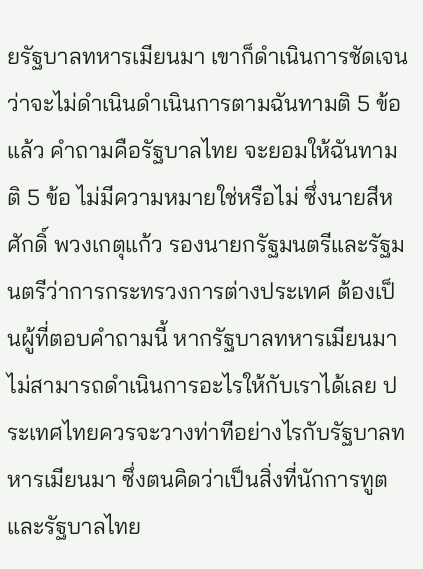ยรัฐบาลทหารเมียนมา เขาก็ดำเนินการชัดเจนว่าจะไม่ดำเนินดำเนินการตามฉันทามติ 5 ข้อแล้ว คำถามคือรัฐบาลไทย จะยอมให้ฉันทามติ 5 ข้อ ไม่มีความหมายใช่หรือไม่ ซึ่งนายสีหศักดิ์ พวงเกตุแก้ว รองนายกรัฐมนตรีและรัฐมนตรีว่าการกระทรวงการต่างประเทศ ต้องเป็นผู้ที่ตอบคำถามนี้ หากรัฐบาลทหารเมียนมาไม่สามารถดำเนินการอะไรให้กับเราได้เลย ประเทศไทยควรจะวางท่าทีอย่างไรกับรัฐบาลทหารเมียนมา ซึ่งตนคิดว่าเป็นสิ่งที่นักการทูต และรัฐบาลไทย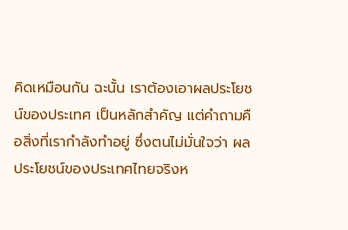คิดเหมือนกัน ฉะนั้น เราต้องเอาผลประโยชน์ของประเทศ เป็นหลักสำคัญ แต่คำถามคือสิ่งที่เรากำลังทำอยู่ ซึ่งตนไม่มั่นใจว่า ผลประโยชน์ของประเทศไทยจริงห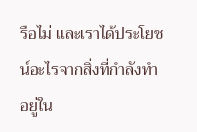รือไม่ และเราได้ประโยชน์อะไรจากสิ่งที่กำลังทำอยู่ใน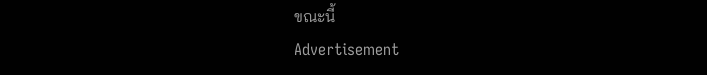ขณะนี้
Advertisement